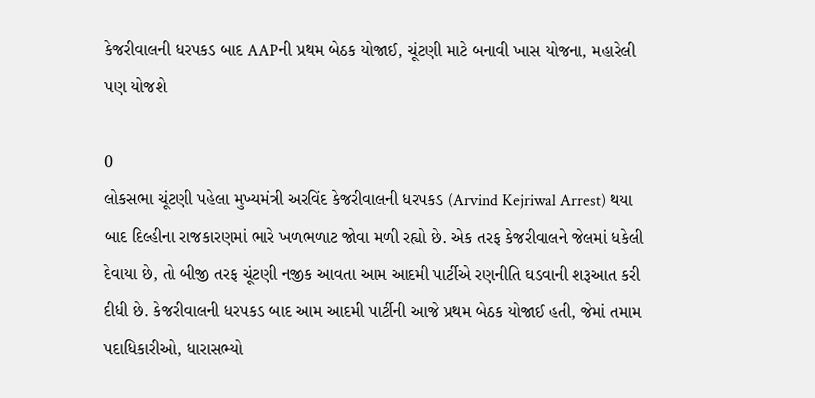કેજરીવાલની ધરપકડ બાદ AAPની પ્રથમ બેઠક યોજાઈ, ચૂંટણી માટે બનાવી ખાસ યોજના, મહારેલી પણ યોજશે

0
લોકસભા ચૂંટણી પહેલા મુખ્યમંત્રી અરવિંદ કેજરીવાલની ધરપકડ (Arvind Kejriwal Arrest) થયા બાદ દિલ્હીના રાજકારણમાં ભારે ખળભળાટ જોવા મળી રહ્યો છે. એક તરફ કેજરીવાલને જેલમાં ધકેલી દેવાયા છે, તો બીજી તરફ ચૂંટણી નજીક આવતા આમ આદમી પાર્ટીએ રણનીતિ ઘડવાની શરૂઆત કરી દીધી છે. કેજરીવાલની ધરપકડ બાદ આમ આદમી પાર્ટીની આજે પ્રથમ બેઠક યોજાઈ હતી, જેમાં તમામ પદાધિકારીઓ, ધારાસભ્યો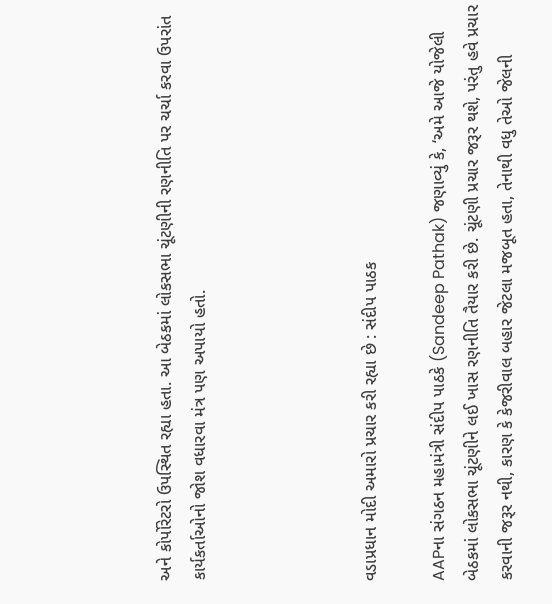અને કોર્પોરેટરો ઉપસ્થિત રહ્યા હતા. આ બેઠકમાં લોકસભા ચૂંટણીની રણનીતિ પર ચર્ચા કરવા ઉપરાંત કાર્યકર્તાઓનો જોશ વધારવા મંત્ર પણ અપાયો હતો.




વડાપ્રધાન મોદી અમારો પ્રચાર કરી રહ્યા છે : સંદીપ પાઠક

AAPના સંગઠન મહામંત્રી સંદીપ પાઠકે (Sandeep Pathak) જણાવ્યું કે, ‘અમે આજે યોજેલી બેઠકમાં લોકસભા ચૂંટણીને લઈ ખાસ રણનીતિ તૈયાર કરી છે. ચૂંટણી પ્રચાર જરૂર થશે, પરંતુ હવે પ્રચાર કરવાની જરૂર નથી, કારણ કે કેજરીવાલ બહાર જેટલા મજબૂત હતા, તેનાથી વધુ તેઓ જેલની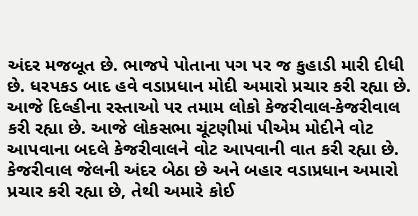અંદર મજબૂત છે. ભાજપે પોતાના પગ પર જ કુહાડી મારી દીધી છે. ધરપકડ બાદ હવે વડાપ્રધાન મોદી અમારો પ્રચાર કરી રહ્યા છે. આજે દિલ્હીના રસ્તાઓ પર તમામ લોકો કેજરીવાલ-કેજરીવાલ કરી રહ્યા છે. આજે લોકસભા ચૂંટણીમાં પીએમ મોદીને વોટ આપવાના બદલે કેજરીવાલને વોટ આપવાની વાત કરી રહ્યા છે. કેજરીવાલ જેલની અંદર બેઠા છે અને બહાર વડાપ્રધાન અમારો પ્રચાર કરી રહ્યા છે, તેથી અમારે કોઈ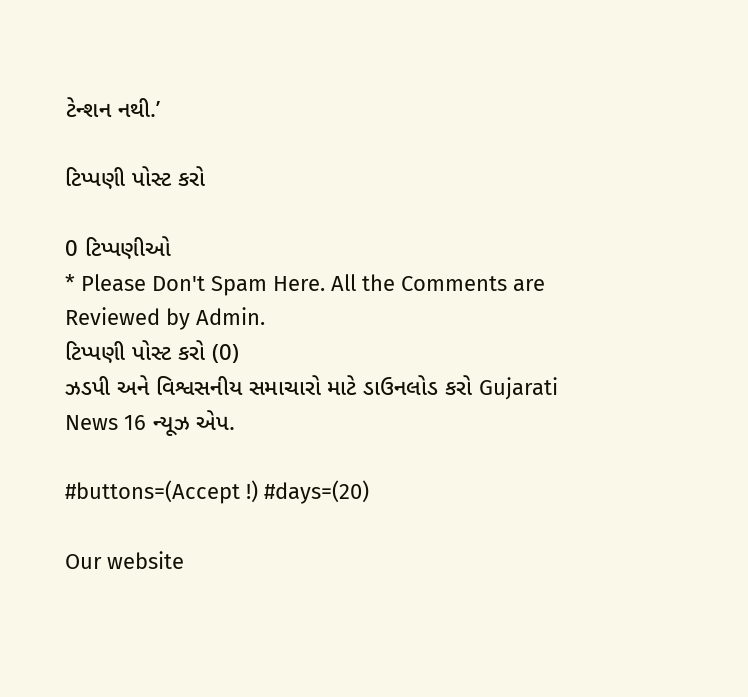ટેન્શન નથી.’

ટિપ્પણી પોસ્ટ કરો

0 ટિપ્પણીઓ
* Please Don't Spam Here. All the Comments are Reviewed by Admin.
ટિપ્પણી પોસ્ટ કરો (0)
ઝડપી અને વિશ્વસનીય સમાચારો માટે ડાઉનલોડ કરો Gujarati News 16 ન્યૂઝ એપ.

#buttons=(Accept !) #days=(20)

Our website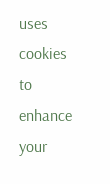uses cookies to enhance your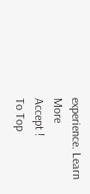experience. Learn More
Accept !
To Top